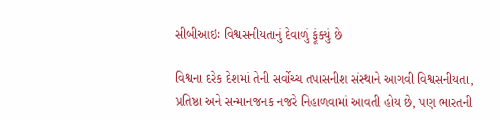સીબીઆઇઃ વિશ્વસનીયતાનું દેવાળું ફૂંક્યું છે

વિશ્વના દરેક દેશમાં તેની સર્વોચ્ચ તપાસનીશ સંસ્થાને આગવી વિશ્વસનીયતા, પ્રતિષ્ઠા અને સન્માનજનક નજરે નિહાળવામાં આવતી હોય છે, પણ ભારતની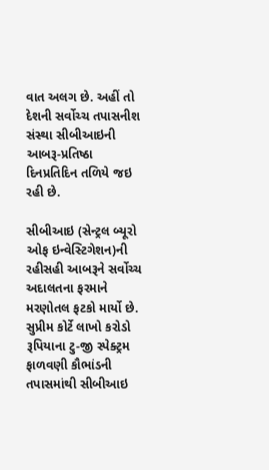વાત અલગ છે. અહીં તો દેશની સર્વોચ્ચ તપાસનીશ સંસ્થા સીબીઆઇની આબરૂ-પ્રતિષ્ઠા દિનપ્રતિદિન તળિયે જઇ રહી છે.

સીબીઆઇ (સેન્ટ્રલ બ્યૂરો ઓફ ઇન્વેસ્ટિગેશન)ની રહીસહી આબરૂને સર્વોચ્ચ અદાલતના ફરમાને મરણોતલ ફટકો માર્યો છે. સુપ્રીમ કોર્ટે લાખો કરોડો રૂપિયાના ટુ-જી સ્પેક્ટ્રમ ફાળવણી કૌભાંડની તપાસમાંથી સીબીઆઇ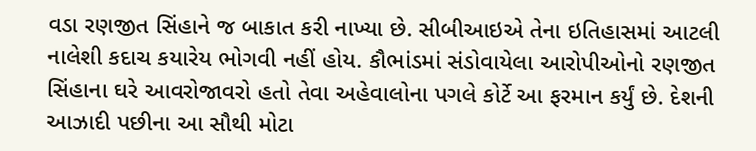વડા રણજીત સિંહાને જ બાકાત કરી નાખ્યા છે. સીબીઆઇએ તેના ઇતિહાસમાં આટલી નાલેશી કદાચ કયારેય ભોગવી નહીં હોય. કૌભાંડમાં સંડોવાયેલા આરોપીઓનો રણજીત સિંહાના ઘરે આવરોજાવરો હતો તેવા અહેવાલોના પગલે કોર્ટે આ ફરમાન કર્યું છે. દેશની આઝાદી પછીના આ સૌથી મોટા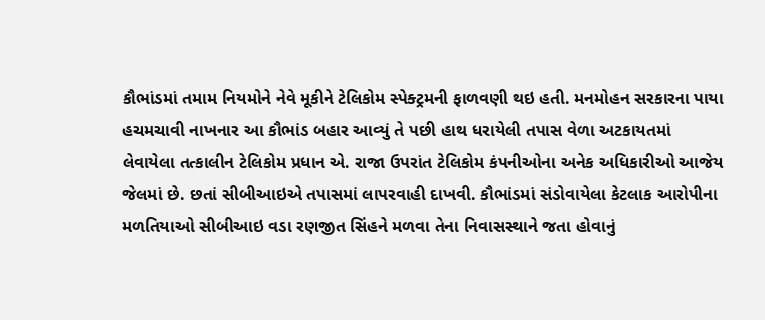કૌભાંડમાં તમામ નિયમોને નેવે મૂકીને ટેલિકોમ સ્પેક્ટ્રમની ફાળવણી થઇ હતી. મનમોહન સરકારના પાયા હચમચાવી નાખનાર આ કૌભાંડ બહાર આવ્યું તે પછી હાથ ધરાયેલી તપાસ વેળા અટકાયતમાં લેવાયેલા તત્કાલીન ટેલિકોમ પ્રધાન એ. રાજા ઉપરાંત ટેલિકોમ કંપનીઓના અનેક અધિકારીઓ આજેય જેલમાં છે. છતાં સીબીઆઇએ તપાસમાં લાપરવાહી દાખવી. કૌભાંડમાં સંડોવાયેલા કેટલાક આરોપીના મળતિયાઓ સીબીઆઇ વડા રણજીત સિંહને મળવા તેના નિવાસસ્થાને જતા હોવાનું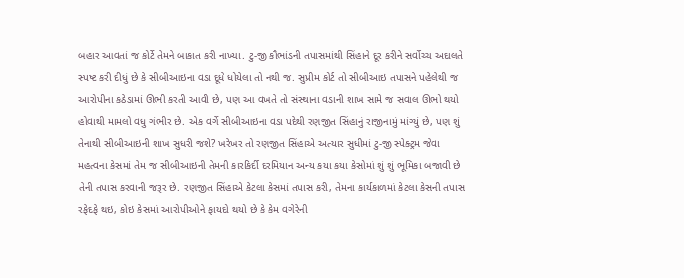બહાર આવતાં જ કોર્ટે તેમને બાકાત કરી નાખ્યા. ટુ-જી કૌભાંડની તપાસમાંથી સિંહાને દૂર કરીને સર્વોચ્ચ અદાલતે સ્પષ્ટ કરી દીધું છે કે સીબીઆઇના વડા દૂધે ધોયેલા તો નથી જ. સુપ્રીમ કોર્ટ તો સીબીઆઇ તપાસને પહેલેથી જ આરોપીના કઠેડામાં ઊભી કરતી આવી છે, પણ આ વખતે તો સંસ્થાના વડાની શાખ સામે જ સવાલ ઊભો થયો હોવાથી મામલો વધુ ગંભીર છે. એક વર્ગે સીબીઆઇના વડા પદેથી રણજીત સિંહાનું રાજીનામું માંગ્યું છે, પણ શું તેનાથી સીબીઆઇની શાખ સુધરી જશે? ખરેખર તો રણજીત સિંહાએ અત્યાર સુધીમાં ટુ-જી સ્પેક્ટ્રમ જેવા મહત્વના કેસમાં તેમ જ સીબીઆઇની તેમની કારકિર્દી દરમિયાન અન્ય કયા કયા કેસોમાં શું શું ભૂમિકા બજાવી છે તેની તપાસ કરવાની જરૂર છે. રણજીત સિંહાએ કેટલા કેસમાં તપાસ કરી, તેમના કાર્યકાળમાં કેટલા કેસની તપાસ રફેદફે થઇ, કોઇ કેસમાં આરોપીઓને ફાયદો થયો છે કે કેમ વગેરેની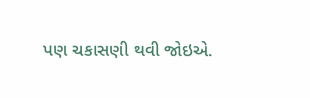પણ ચકાસણી થવી જોઇએ.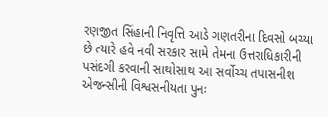રણજીત સિંહાની નિવૃત્તિ આડે ગણતરીના દિવસો બચ્યા છે ત્યારે હવે નવી સરકાર સામે તેમના ઉત્તરાધિકારીની પસંદગી કરવાની સાથોસાથ આ સર્વોચ્ચ તપાસનીશ એજન્સીની વિશ્વસનીયતા પુનઃ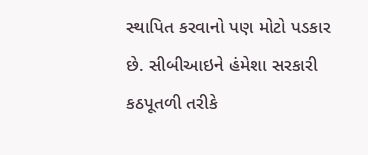સ્થાપિત કરવાનો પણ મોટો પડકાર છે. સીબીઆઇને હંમેશા સરકારી કઠપૂતળી તરીકે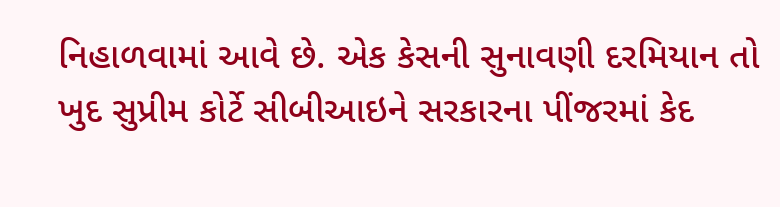નિહાળવામાં આવે છે. એક કેસની સુનાવણી દરમિયાન તો ખુદ સુપ્રીમ કોર્ટે સીબીઆઇને સરકારના પીંજરમાં કેદ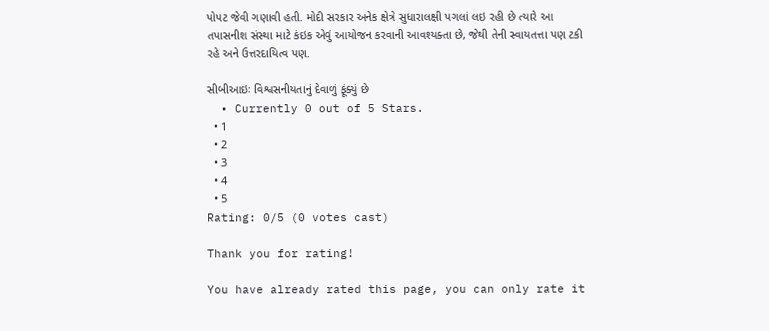પોપટ જેવી ગણાવી હતી. મોદી સરકાર અનેક ક્ષેત્રે સુધારાલક્ષી પગલાં લઇ રહી છે ત્યારે આ તપાસનીશ સંસ્થા માટે કંઇક એવું આયોજન કરવાની આવશ્યક્તા છે, જેથી તેની સ્વાયતત્તા પણ ટકી રહે અને ઉત્તરદાયિત્વ પણ.

સીબીઆઇઃ વિશ્વસનીયતાનું દેવાળું ફૂંક્યું છે
  • Currently 0 out of 5 Stars.
  • 1
  • 2
  • 3
  • 4
  • 5
Rating: 0/5 (0 votes cast)

Thank you for rating!

You have already rated this page, you can only rate it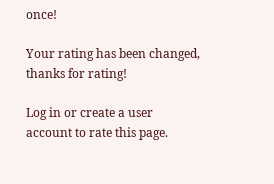once!

Your rating has been changed, thanks for rating!

Log in or create a user account to rate this page.